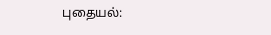புதையல்: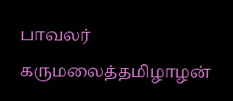பாவலர் கருமலைத்தமிழாழன்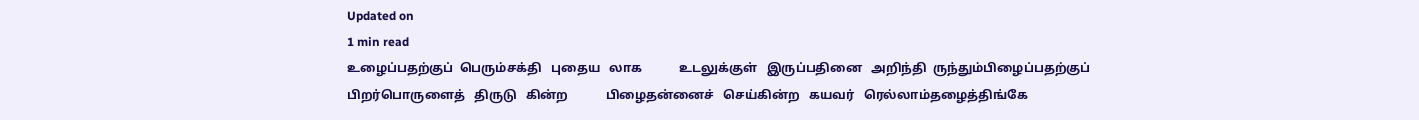Updated on
1 min read
உழைப்பதற்குப்  பெரும்சக்தி   புதைய   லாக            உடலுக்குள்   இருப்பதினை   அறிந்தி  ருந்தும்பிழைப்பதற்குப்   பிறர்பொருளைத்   திருடு   கின்ற            பிழைதன்னைச்   செய்கின்ற   கயவர்   ரெல்லாம்தழைத்திங்கே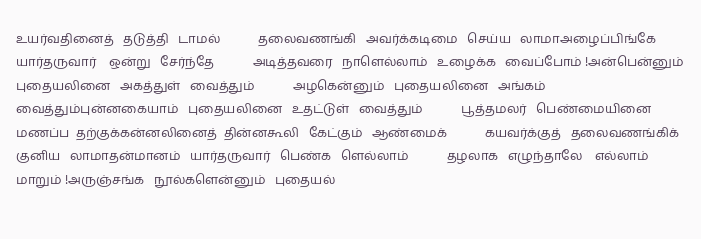உயர்வதினைத்   தடுத்தி   டாமல்            தலைவணங்கி   அவர்க்கடிமை   செய்ய   லாமாஅழைப்பிங்கே   யார்தருவார்    ஒன்று   சேர்ந்தே            அடித்தவரை   நாளெல்லாம்   உழைக்க   வைப்போம் !அன்பென்னும்   புதையலினை   அகத்துள்   வைத்தும்            அழகென்னும்   புதையலினை   அங்கம்   வைத்தும்புன்னகையாம்   புதையலினை   உதட்டுள்   வைத்தும்            பூத்தமலர்   பெண்மையினை   மணப்ப  தற்குக்கன்னலினைத்  தின்னகூலி   கேட்கும்   ஆண்மைக்            கயவர்க்குத்   தலைவணங்கிக்   குனிய   லாமாதன்மானம்   யார்தருவார்   பெண்க   ளெல்லாம்            தழலாக   எழுந்தாலே    எல்லாம்   மாறும் !அருஞ்சங்க   நூல்களென்னும்   புதையல்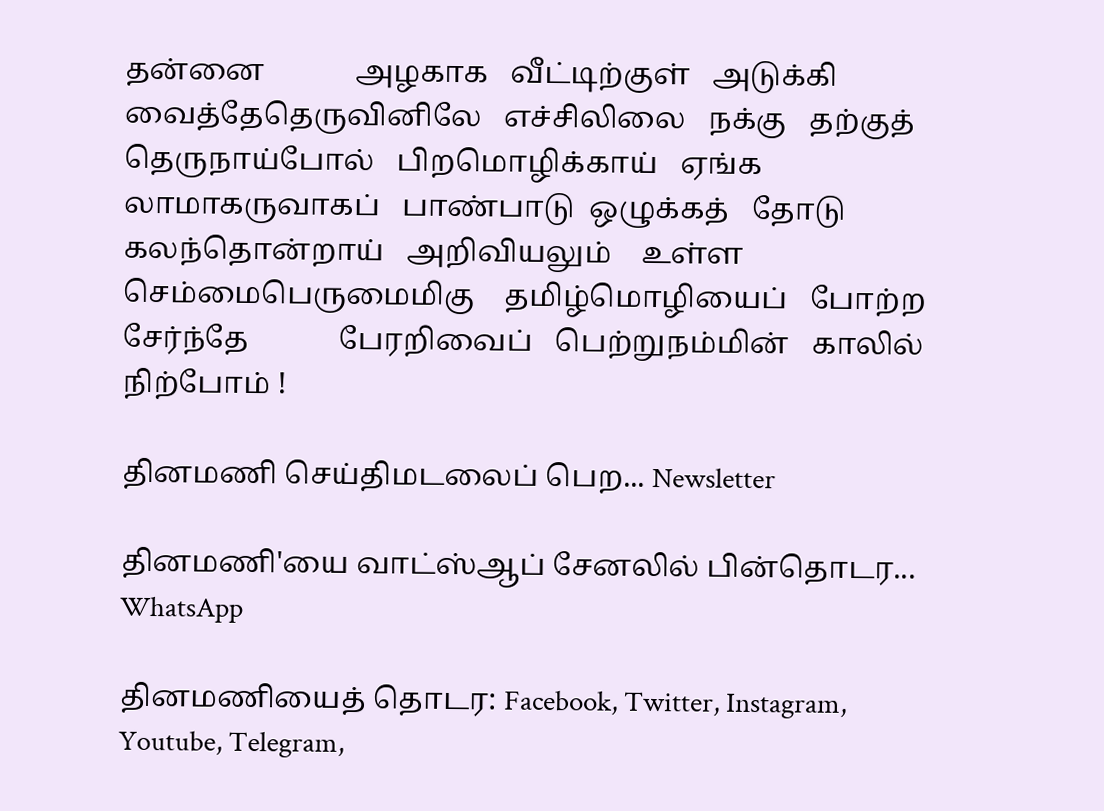தன்னை            அழகாக   வீட்டிற்குள்   அடுக்கி   வைத்தேதெருவினிலே   எச்சிலிலை   நக்கு   தற்குத்            தெருநாய்போல்   பிறமொழிக்காய்   ஏங்க   லாமாகருவாகப்   பாண்பாடு  ஒழுக்கத்   தோடு           கலந்தொன்றாய்   அறிவியலும்    உள்ள  செம்மைபெருமைமிகு    தமிழ்மொழியைப்   போற்ற  சேர்ந்தே            பேரறிவைப்   பெற்றுநம்மின்   காலில்   நிற்போம் !

தினமணி செய்திமடலைப் பெற... Newsletter

தினமணி'யை வாட்ஸ்ஆப் சேனலில் பின்தொடர... WhatsApp

தினமணியைத் தொடர: Facebook, Twitter, Instagram, Youtube, Telegram,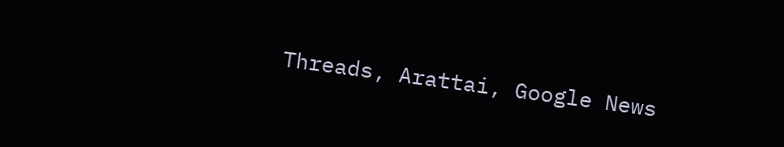Threads, Arattai, Google News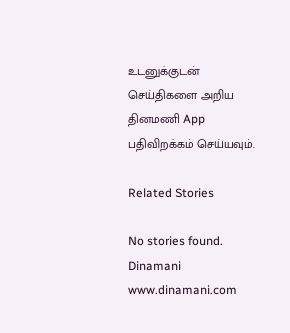உடனுக்குடன் செய்திகளை அறிய தினமணி App பதிவிறக்கம் செய்யவும்.

Related Stories

No stories found.
Dinamani
www.dinamani.com